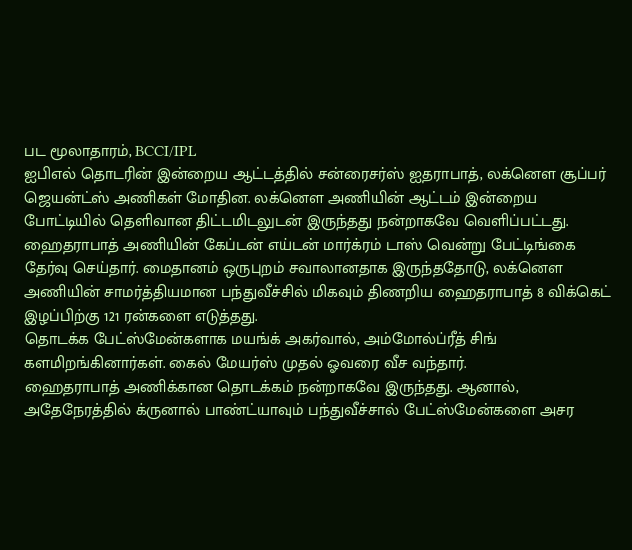பட மூலாதாரம், BCCI/IPL
ஐபிஎல் தொடரின் இன்றைய ஆட்டத்தில் சன்ரைசர்ஸ் ஐதராபாத், லக்னௌ சூப்பர் ஜெயன்ட்ஸ் அணிகள் மோதின. லக்னௌ அணியின் ஆட்டம் இன்றைய போட்டியில் தெளிவான திட்டமிடலுடன் இருந்தது நன்றாகவே வெளிப்பட்டது.
ஹைதராபாத் அணியின் கேப்டன் எய்டன் மார்க்ரம் டாஸ் வென்று பேட்டிங்கை தேர்வு செய்தார். மைதானம் ஒருபுறம் சவாலானதாக இருந்ததோடு, லக்னௌ அணியின் சாமர்த்தியமான பந்துவீச்சில் மிகவும் திணறிய ஹைதராபாத் 8 விக்கெட் இழப்பிற்கு 121 ரன்களை எடுத்தது.
தொடக்க பேட்ஸ்மேன்களாக மயங்க் அகர்வால், அம்மோல்ப்ரீத் சிங் களமிறங்கினார்கள். கைல் மேயர்ஸ் முதல் ஓவரை வீச வந்தார்.
ஹைதராபாத் அணிக்கான தொடக்கம் நன்றாகவே இருந்தது. ஆனால், அதேநேரத்தில் க்ருனால் பாண்ட்யாவும் பந்துவீச்சால் பேட்ஸ்மேன்களை அசர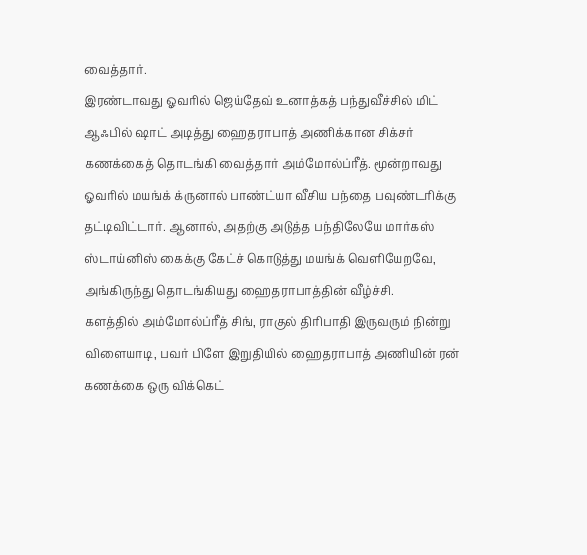வைத்தார்.
இரண்டாவது ஓவரில் ஜெய்தேவ் உனாத்கத் பந்துவீச்சில் மிட் ஆஃபில் ஷாட் அடித்து ஹைதராபாத் அணிக்கான சிக்சர் கணக்கைத் தொடங்கி வைத்தார் அம்மோல்ப்ரீத். மூன்றாவது ஓவரில் மயங்க் க்ருனால் பாண்ட்யா வீசிய பந்தை பவுண்டரிக்கு தட்டிவிட்டார். ஆனால், அதற்கு அடுத்த பந்திலேயே மார்கஸ் ஸ்டாய்னிஸ் கைக்கு கேட்ச் கொடுத்து மயங்க் வெளியேறவே, அங்கிருந்து தொடங்கியது ஹைதராபாத்தின் வீழ்ச்சி.
களத்தில் அம்மோல்ப்ரீத் சிங், ராகுல் திரிபாதி இருவரும் நின்று விளையாடி, பவர் பிளே இறுதியில் ஹைதராபாத் அணியின் ரன் கணக்கை ஒரு விக்கெட்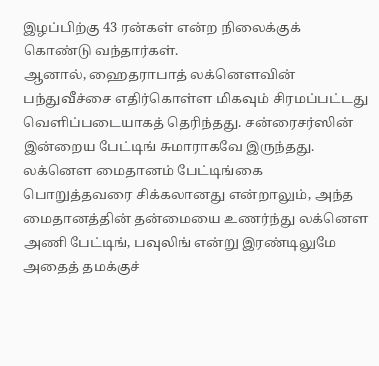இழப்பிற்கு 43 ரன்கள் என்ற நிலைக்குக் கொண்டு வந்தார்கள்.
ஆனால், ஹைதராபாத் லக்னௌவின் பந்துவீச்சை எதிர்கொள்ள மிகவும் சிரமப்பட்டது வெளிப்படையாகத் தெரிந்தது. சன்ரைசர்ஸின் இன்றைய பேட்டிங் சுமாராகவே இருந்தது.
லக்னௌ மைதானம் பேட்டிங்கை பொறுத்தவரை சிக்கலானது என்றாலும், அந்த மைதானத்தின் தன்மையை உணர்ந்து லக்னௌ அணி பேட்டிங், பவுலிங் என்று இரண்டிலுமே அதைத் தமக்குச்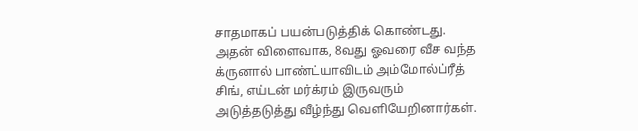சாதமாகப் பயன்படுத்திக் கொண்டது.
அதன் விளைவாக, 8வது ஓவரை வீச வந்த க்ருனால் பாண்ட்யாவிடம் அம்மோல்ப்ரீத் சிங், எய்டன் மர்க்ரம் இருவரும் அடுத்தடுத்து வீழ்ந்து வெளியேறினார்கள்.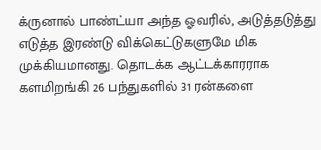க்ருனால் பாண்ட்யா அந்த ஓவரில், அடுத்தடுத்து எடுத்த இரண்டு விக்கெட்டுகளுமே மிக முக்கியமானது. தொடக்க ஆட்டக்காரராக களமிறங்கி 26 பந்துகளில் 31 ரன்களை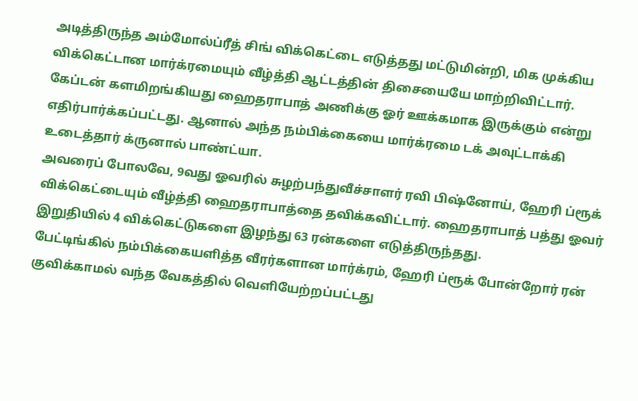அடித்திருந்த அம்மோல்ப்ரீத் சிங் விக்கெட்டை எடுத்தது மட்டுமின்றி, மிக முக்கிய விக்கெட்டான மார்க்ரமையும் வீழ்த்தி ஆட்டத்தின் திசையையே மாற்றிவிட்டார்.
கேப்டன் களமிறங்கியது ஹைதராபாத் அணிக்கு ஓர் ஊக்கமாக இருக்கும் என்று எதிர்பார்க்கப்பட்டது. ஆனால் அந்த நம்பிக்கையை மார்க்ரமை டக் அவுட்டாக்கி உடைத்தார் க்ருனால் பாண்ட்யா.
அவரைப் போலவே, 9வது ஓவரில் சுழற்பந்துவீச்சாளர் ரவி பிஷ்னோய், ஹேரி ப்ரூக் விக்கெட்டையும் வீழ்த்தி ஹைதராபாத்தை தவிக்கவிட்டார். ஹைதராபாத் பத்து ஓவர் இறுதியில் 4 விக்கெட்டுகளை இழந்து 63 ரன்களை எடுத்திருந்தது.
பேட்டிங்கில் நம்பிக்கையளித்த வீரர்களான மார்க்ரம், ஹேரி ப்ரூக் போன்றோர் ரன் குவிக்காமல் வந்த வேகத்தில் வெளியேற்றப்பட்டது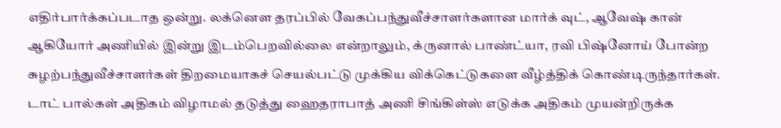எதிர்பார்க்கப்படாத ஒன்று. லக்னௌ தரப்பில் வேகப்பந்துவீச்சாளர்களான மார்க் வுட், ஆவேஷ் கான் ஆகியோர் அணியில் இன்று இடம்பெறவில்லை என்றாலும், க்ருனால் பாண்ட்யா, ரவி பிஷ்னோய் போன்ற சுழற்பந்துவீச்சாளர்கள் திறமையாகச் செயல்பட்டு முக்கிய விக்கெட்டுகளை வீழ்த்திக் கொண்டிருந்தார்கள்.
டாட் பால்கள் அதிகம் விழாமல் தடுத்து ஹைதராபாத் அணி சிங்கிள்ஸ் எடுக்க அதிகம் முயன்றிருக்க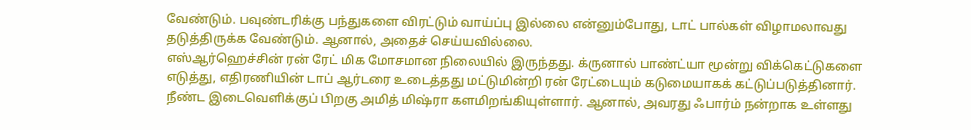வேண்டும். பவுண்டரிக்கு பந்துகளை விரட்டும் வாய்ப்பு இல்லை என்னும்போது, டாட் பால்கள் விழாமலாவது தடுத்திருக்க வேண்டும். ஆனால், அதைச் செய்யவில்லை.
எஸ்ஆர்ஹெச்சின் ரன் ரேட் மிக மோசமான நிலையில் இருந்தது. க்ருனால் பாண்ட்யா மூன்று விக்கெட்டுகளை எடுத்து, எதிரணியின் டாப் ஆர்டரை உடைத்தது மட்டுமின்றி ரன் ரேட்டையும் கடுமையாகக் கட்டுப்படுத்தினார்.
நீண்ட இடைவெளிக்குப் பிறகு அமித் மிஷ்ரா களமிறங்கியுள்ளார். ஆனால், அவரது ஃபார்ம் நன்றாக உள்ளது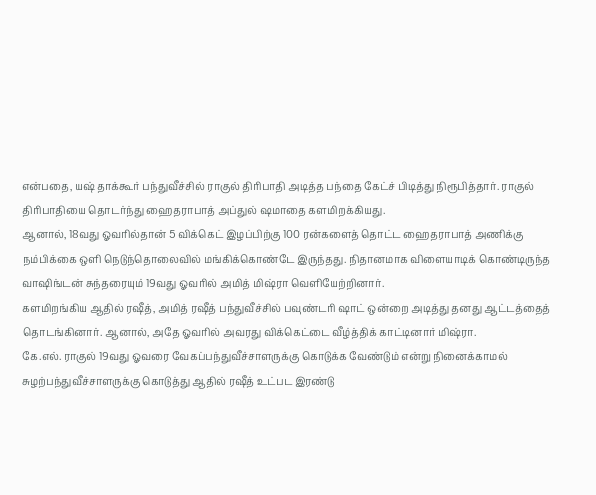என்பதை, யஷ் தாக்கூர் பந்துவீச்சில் ராகுல் திரிபாதி அடித்த பந்தை கேட்ச் பிடித்து நிரூபித்தார். ராகுல் திரிபாதியை தொடர்ந்து ஹைதராபாத் அப்துல் ஷமாதை களமிறக்கியது.
ஆனால், 18வது ஓவரில்தான் 5 விக்கெட் இழப்பிற்கு 100 ரன்களைத் தொட்ட ஹைதராபாத் அணிக்கு நம்பிக்கை ஒளி நெடுந்தொலைவில் மங்கிக்கொண்டே இருந்தது. நிதானமாக விளையாடிக் கொண்டிருந்த வாஷிங்டன் சுந்தரையும் 19வது ஓவரில் அமித் மிஷ்ரா வெளியேற்றினார்.
களமிறங்கிய ஆதில் ரஷீத், அமித் ரஷீத் பந்துவீச்சில் பவுண்டரி ஷாட் ஒன்றை அடித்து தனது ஆட்டத்தைத் தொடங்கினார். ஆனால், அதே ஓவரில் அவரது விக்கெட்டை வீழ்த்திக் காட்டினார் மிஷ்ரா.
கே.எல். ராகுல் 19வது ஓவரை வேகப்பந்துவீச்சாளருக்கு கொடுக்க வேண்டும் என்று நினைக்காமல் சுழற்பந்துவீச்சாளருக்கு கொடுத்து ஆதில் ரஷீத் உட்பட இரண்டு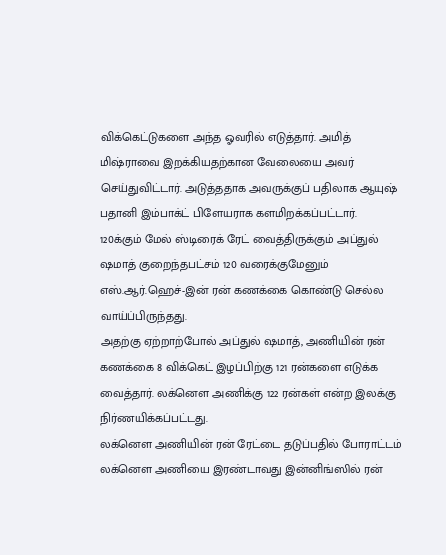விக்கெட்டுகளை அந்த ஓவரில் எடுத்தார். அமித் மிஷ்ராவை இறக்கியதற்கான வேலையை அவர் செய்துவிட்டார். அடுத்ததாக அவருக்குப் பதிலாக ஆயுஷ் பதானி இம்பாக்ட் பிளேயராக களமிறக்கப்பட்டார்.
120க்கும் மேல் ஸ்டிரைக் ரேட் வைத்திருக்கும் அப்துல் ஷமாத் குறைந்தபட்சம் 120 வரைக்குமேனும் எஸ்.ஆர்.ஹெச்-இன் ரன் கணக்கை கொண்டு செல்ல வாய்ப்பிருந்தது.
அதற்கு ஏற்றாற்போல் அப்துல் ஷமாத், அணியின் ரன் கணக்கை 8 விக்கெட் இழப்பிற்கு 121 ரன்களை எடுக்க வைத்தார். லக்னௌ அணிக்கு 122 ரன்கள் என்ற இலக்கு நிர்ணயிக்கப்பட்டது.
லக்னௌ அணியின் ரன் ரேட்டை தடுப்பதில் போராட்டம்
லக்னௌ அணியை இரண்டாவது இன்னிங்ஸில் ரன்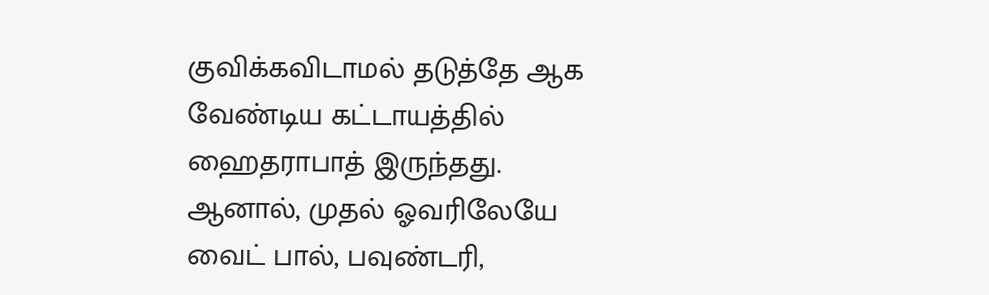குவிக்கவிடாமல் தடுத்தே ஆக வேண்டிய கட்டாயத்தில் ஹைதராபாத் இருந்தது.
ஆனால், முதல் ஓவரிலேயே வைட் பால், பவுண்டரி,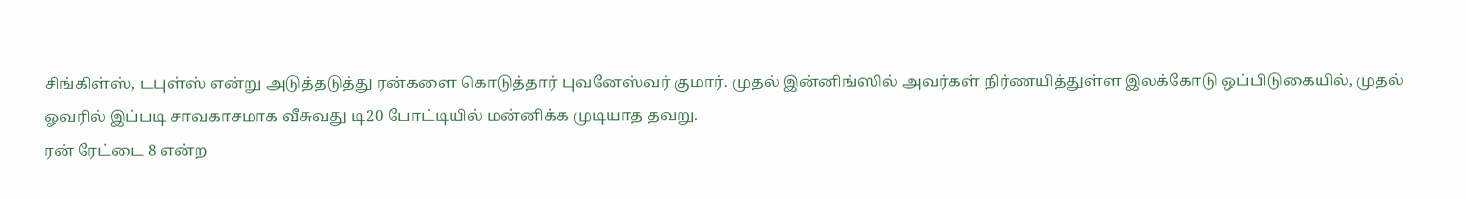சிங்கிள்ஸ், டபுள்ஸ் என்று அடுத்தடுத்து ரன்களை கொடுத்தார் புவனேஸ்வர் குமார். முதல் இன்னிங்ஸில் அவர்கள் நிர்ணயித்துள்ள இலக்கோடு ஒப்பிடுகையில், முதல் ஓவரில் இப்படி சாவகாசமாக வீசுவது டி20 போட்டியில் மன்னிக்க முடியாத தவறு.
ரன் ரேட்டை 8 என்ற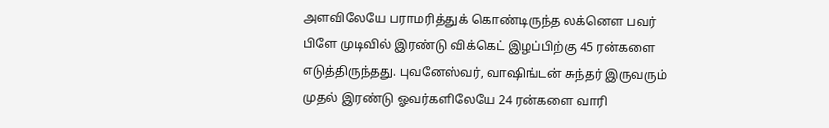அளவிலேயே பராமரித்துக் கொண்டிருந்த லக்னௌ பவர் பிளே முடிவில் இரண்டு விக்கெட் இழப்பிற்கு 45 ரன்களை எடுத்திருந்தது. புவனேஸ்வர், வாஷிங்டன் சுந்தர் இருவரும் முதல் இரண்டு ஓவர்களிலேயே 24 ரன்களை வாரி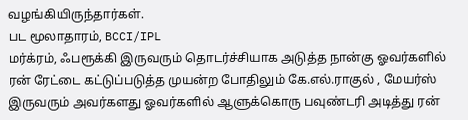வழங்கியிருந்தார்கள்.
பட மூலாதாரம், BCCI/IPL
மர்க்ரம், ஃபரூக்கி இருவரும் தொடர்ச்சியாக அடுத்த நான்கு ஓவர்களில் ரன் ரேட்டை கட்டுப்படுத்த முயன்ற போதிலும் கே.எல்.ராகுல் , மேயர்ஸ் இருவரும் அவர்களது ஓவர்களில் ஆளுக்கொரு பவுண்டரி அடித்து ரன்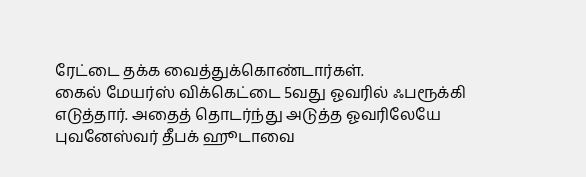ரேட்டை தக்க வைத்துக்கொண்டார்கள்.
கைல் மேயர்ஸ் விக்கெட்டை 5வது ஓவரில் ஃபரூக்கி எடுத்தார். அதைத் தொடர்ந்து அடுத்த ஓவரிலேயே புவனேஸ்வர் தீபக் ஹூடாவை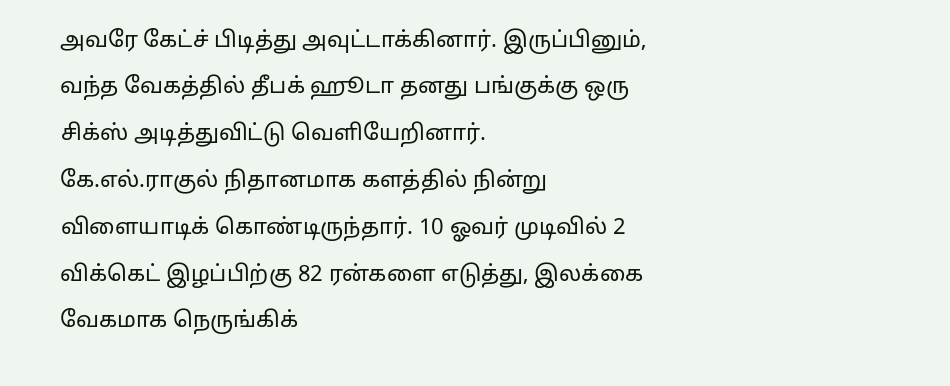அவரே கேட்ச் பிடித்து அவுட்டாக்கினார். இருப்பினும், வந்த வேகத்தில் தீபக் ஹூடா தனது பங்குக்கு ஒரு சிக்ஸ் அடித்துவிட்டு வெளியேறினார்.
கே.எல்.ராகுல் நிதானமாக களத்தில் நின்று விளையாடிக் கொண்டிருந்தார். 10 ஓவர் முடிவில் 2 விக்கெட் இழப்பிற்கு 82 ரன்களை எடுத்து, இலக்கை வேகமாக நெருங்கிக்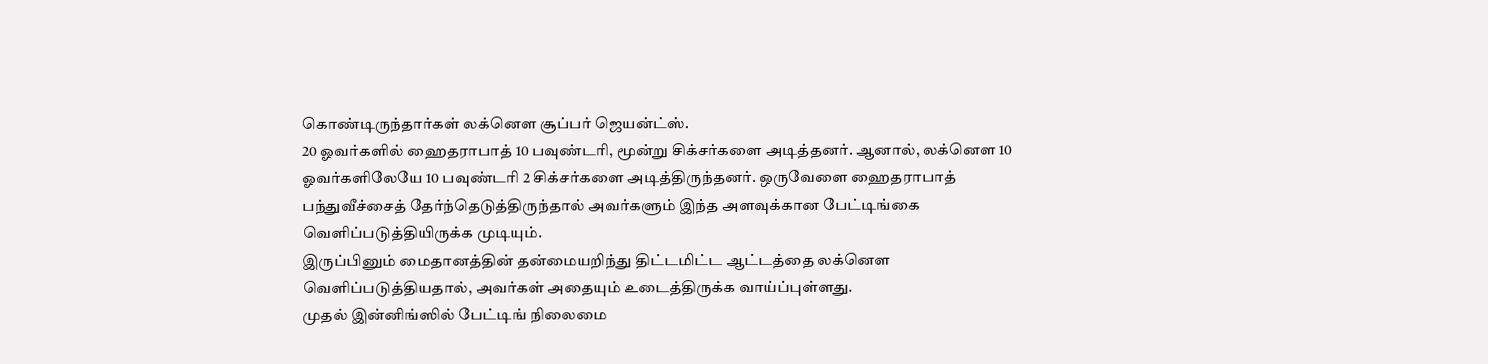கொண்டிருந்தார்கள் லக்னௌ சூப்பர் ஜெயன்ட்ஸ்.
20 ஓவர்களில் ஹைதராபாத் 10 பவுண்டரி, மூன்று சிக்சர்களை அடித்தனர். ஆனால், லக்னௌ 10 ஓவர்களிலேயே 10 பவுண்டரி 2 சிக்சர்களை அடித்திருந்தனர். ஒருவேளை ஹைதராபாத் பந்துவீச்சைத் தேர்ந்தெடுத்திருந்தால் அவர்களும் இந்த அளவுக்கான பேட்டிங்கை வெளிப்படுத்தியிருக்க முடியும்.
இருப்பினும் மைதானத்தின் தன்மையறிந்து திட்டமிட்ட ஆட்டத்தை லக்னௌ வெளிப்படுத்தியதால், அவர்கள் அதையும் உடைத்திருக்க வாய்ப்புள்ளது.
முதல் இன்னிங்ஸில் பேட்டிங் நிலைமை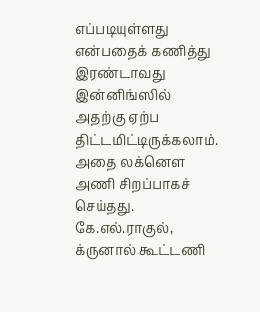எப்படியுள்ளது என்பதைக் கணித்து இரண்டாவது இன்னிங்ஸில் அதற்கு ஏற்ப திட்டமிட்டிருக்கலாம். அதை லக்னௌ அணி சிறப்பாகச் செய்தது. கே.எல்.ராகுல், க்ருனால் கூட்டணி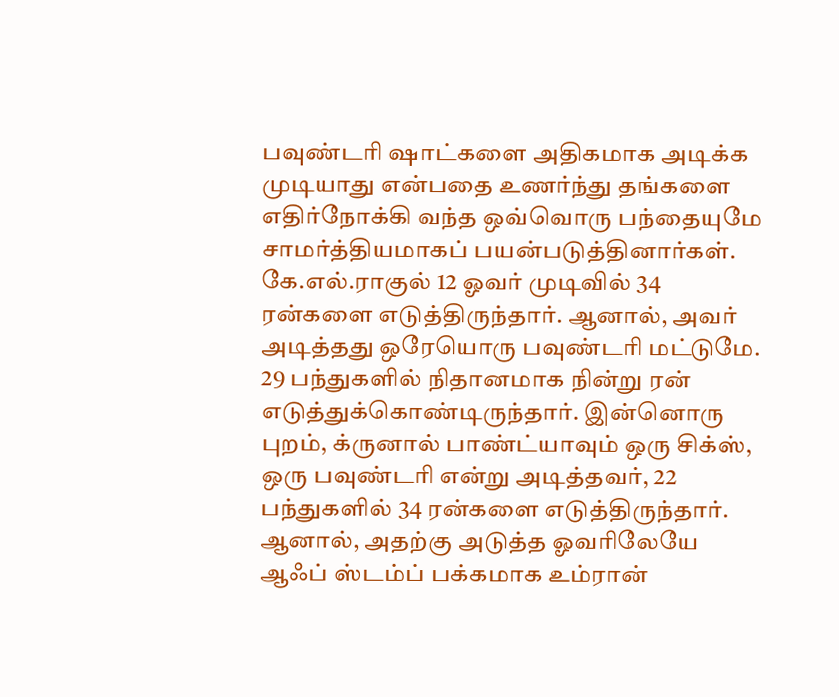பவுண்டரி ஷாட்களை அதிகமாக அடிக்க முடியாது என்பதை உணர்ந்து தங்களை எதிர்நோக்கி வந்த ஒவ்வொரு பந்தையுமே சாமர்த்தியமாகப் பயன்படுத்தினார்கள்.
கே.எல்.ராகுல் 12 ஓவர் முடிவில் 34 ரன்களை எடுத்திருந்தார். ஆனால், அவர் அடித்தது ஒரேயொரு பவுண்டரி மட்டுமே. 29 பந்துகளில் நிதானமாக நின்று ரன் எடுத்துக்கொண்டிருந்தார். இன்னொரு புறம், க்ருனால் பாண்ட்யாவும் ஒரு சிக்ஸ், ஒரு பவுண்டரி என்று அடித்தவர், 22 பந்துகளில் 34 ரன்களை எடுத்திருந்தார்.
ஆனால், அதற்கு அடுத்த ஓவரிலேயே ஆஃப் ஸ்டம்ப் பக்கமாக உம்ரான்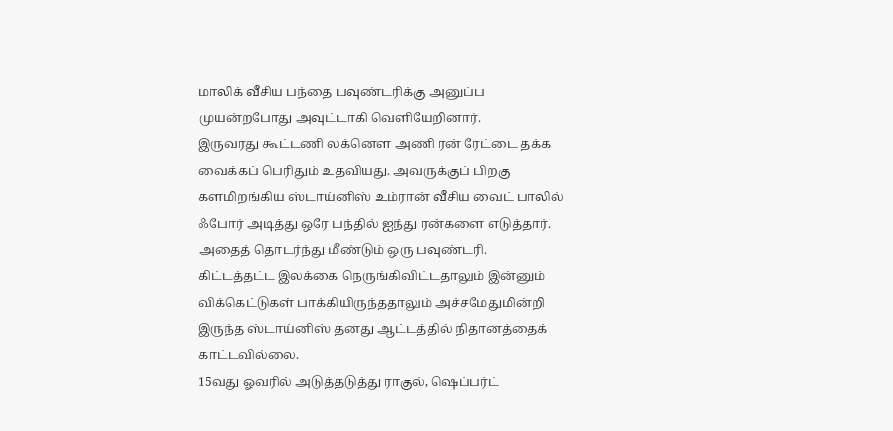மாலிக் வீசிய பந்தை பவுண்டரிக்கு அனுப்ப முயன்றபோது அவுட்டாகி வெளியேறினார்.
இருவரது கூட்டணி லக்னௌ அணி ரன் ரேட்டை தக்க வைக்கப் பெரிதும் உதவியது. அவருக்குப் பிறகு களமிறங்கிய ஸ்டாய்னிஸ் உம்ரான் வீசிய வைட் பாலில் ஃபோர் அடித்து ஒரே பந்தில் ஐந்து ரன்களை எடுத்தார். அதைத் தொடர்ந்து மீண்டும் ஒரு பவுண்டரி.
கிட்டத்தட்ட இலக்கை நெருங்கிவிட்டதாலும் இன்னும் விக்கெட்டுகள் பாக்கியிருந்ததாலும் அச்சமேதுமின்றி இருந்த ஸ்டாய்னிஸ் தனது ஆட்டத்தில் நிதானத்தைக் காட்டவில்லை.
15வது ஓவரில் அடுத்தடுத்து ராகுல், ஷெப்பர்ட்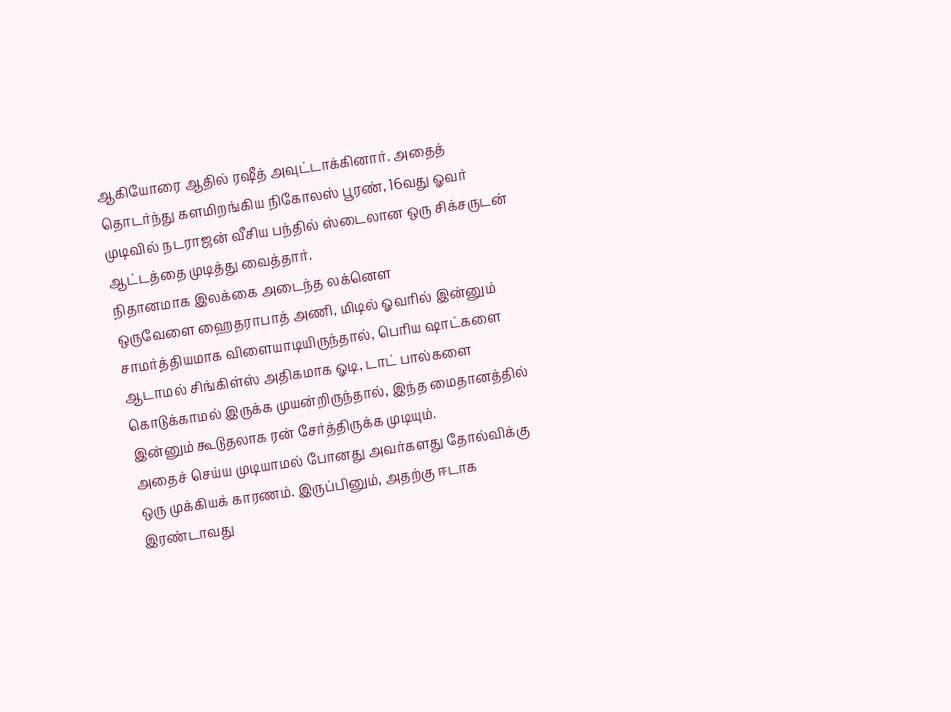ஆகியோரை ஆதில் ரஷீத் அவுட்டாக்கினார். அதைத் தொடர்ந்து களமிறங்கிய நிகோலஸ் பூரண், 16வது ஓவர் முடிவில் நடராஜன் வீசிய பந்தில் ஸ்டைலான ஒரு சிக்சருடன் ஆட்டத்தை முடித்து வைத்தார்.
நிதானமாக இலக்கை அடைந்த லக்னௌ
ஒருவேளை ஹைதராபாத் அணி, மிடில் ஓவரில் இன்னும் சாமர்த்தியமாக விளையாடியிருந்தால், பெரிய ஷாட்களை ஆடாமல் சிங்கிள்ஸ் அதிகமாக ஓடி, டாட் பால்களை கொடுக்காமல் இருக்க முயன்றிருந்தால், இந்த மைதானத்தில் இன்னும் கூடுதலாக ரன் சேர்த்திருக்க முடியும்.
அதைச் செய்ய முடியாமல் போனது அவர்களது தோல்விக்கு ஒரு முக்கியக் காரணம். இருப்பினும், அதற்கு ஈடாக இரண்டாவது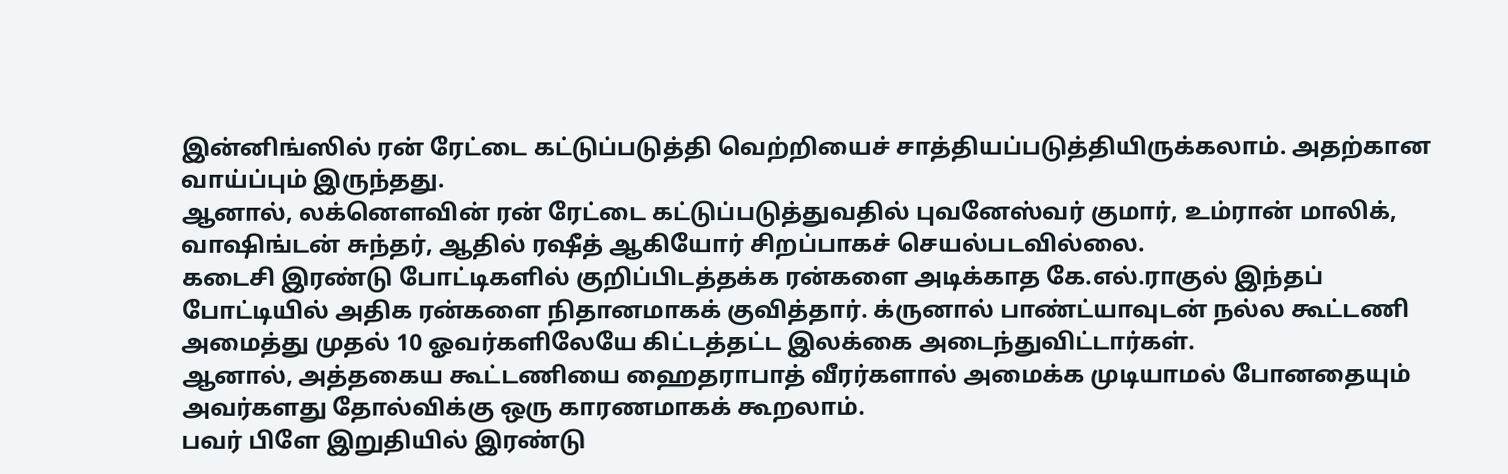இன்னிங்ஸில் ரன் ரேட்டை கட்டுப்படுத்தி வெற்றியைச் சாத்தியப்படுத்தியிருக்கலாம். அதற்கான வாய்ப்பும் இருந்தது.
ஆனால், லக்னௌவின் ரன் ரேட்டை கட்டுப்படுத்துவதில் புவனேஸ்வர் குமார், உம்ரான் மாலிக், வாஷிங்டன் சுந்தர், ஆதில் ரஷீத் ஆகியோர் சிறப்பாகச் செயல்படவில்லை.
கடைசி இரண்டு போட்டிகளில் குறிப்பிடத்தக்க ரன்களை அடிக்காத கே.எல்.ராகுல் இந்தப் போட்டியில் அதிக ரன்களை நிதானமாகக் குவித்தார். க்ருனால் பாண்ட்யாவுடன் நல்ல கூட்டணி அமைத்து முதல் 10 ஓவர்களிலேயே கிட்டத்தட்ட இலக்கை அடைந்துவிட்டார்கள்.
ஆனால், அத்தகைய கூட்டணியை ஹைதராபாத் வீரர்களால் அமைக்க முடியாமல் போனதையும் அவர்களது தோல்விக்கு ஒரு காரணமாகக் கூறலாம்.
பவர் பிளே இறுதியில் இரண்டு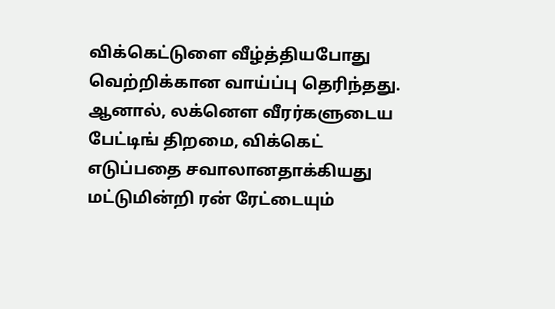விக்கெட்டுளை வீழ்த்தியபோது வெற்றிக்கான வாய்ப்பு தெரிந்தது. ஆனால், லக்னௌ வீரர்களுடைய பேட்டிங் திறமை, விக்கெட் எடுப்பதை சவாலானதாக்கியது மட்டுமின்றி ரன் ரேட்டையும்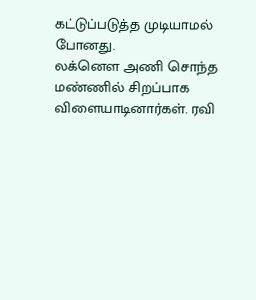கட்டுப்படுத்த முடியாமல் போனது.
லக்னௌ அணி சொந்த மண்ணில் சிறப்பாக விளையாடினார்கள். ரவி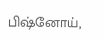பிஷ்னோய்,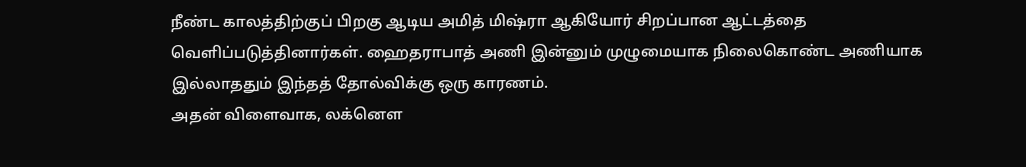நீண்ட காலத்திற்குப் பிறகு ஆடிய அமித் மிஷ்ரா ஆகியோர் சிறப்பான ஆட்டத்தை வெளிப்படுத்தினார்கள். ஹைதராபாத் அணி இன்னும் முழுமையாக நிலைகொண்ட அணியாக இல்லாததும் இந்தத் தோல்விக்கு ஒரு காரணம்.
அதன் விளைவாக, லக்னௌ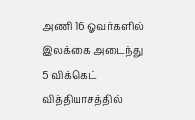அணி 16 ஓவர்களில் இலக்கை அடைந்து 5 விக்கெட் வித்தியாசத்தில்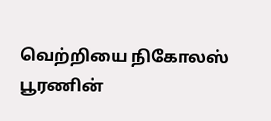வெற்றியை நிகோலஸ் பூரணின்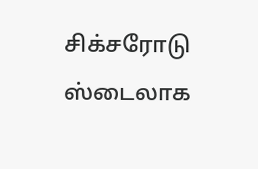சிக்சரோடு ஸ்டைலாக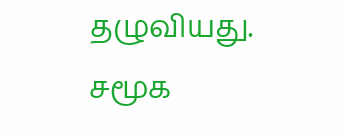தழுவியது.
சமூக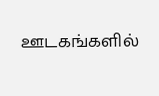ஊடகங்களில்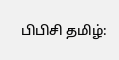பிபிசி தமிழ்: